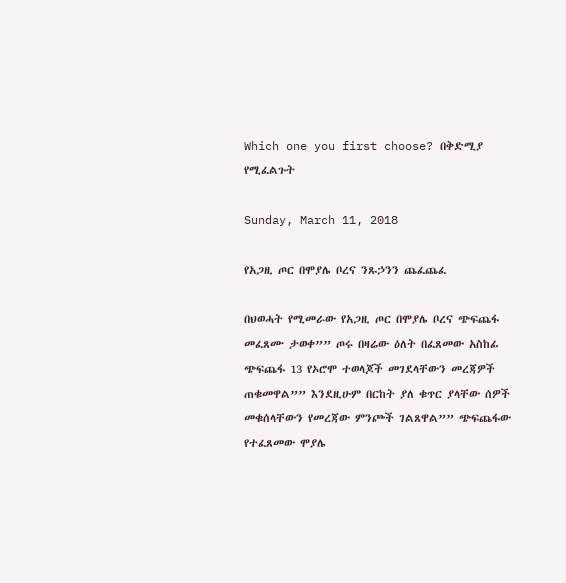Which one you first choose? በቅድሚያ የሚፈልጉት

Sunday, March 11, 2018

የአጋዚ ጦር በሞያሌ ቦረና ንጹኃንን ጨፈጨፈ

በህወሓት የሚመራው የአጋዚ ጦር በሞያሌ ቦረና ጭፍጨፋ መፈጸሙ ታወቀ”” ጦሩ በዛሬው ዕለት በፈጸመው አስከፊ ጭፍጨፋ 13 የኦሮሞ ተወላጆች መገደላቸውን መረጃዎች ጠቁመዋል”” እንደዚሁም በርከት ያለ ቁጥር ያላቸው ሰዎች መቁሰላቸውን የመረጃው ምንጮች ገልጸዋል”” ጭፍጨፋው የተፈጸመው ሞያሌ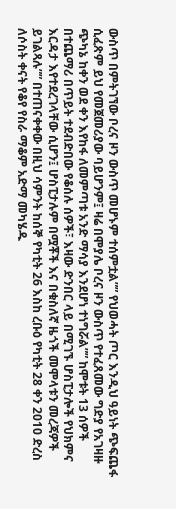ውስጥ በምትገኘው ቦረና ዞን ውስጥ መሆኑም ተሰምቷል”” የህወሓት ጦር እንዲህ ዓይነት ጭፍጨፋ ሲፈጽም ይህ የመጀመሪያው ባይሆንም፤ ዛሬ በሞያሌ ቦረና ዞን ውስጥ የተፈጸመው ግድያ የአገዛዙ ጭካኔ ከቀን ወደ ቀን እየከፋ ለመምጣቱ አንድ ማሳያ እንደሆነ ተነግሯል”” ከሞቱት 13 ሰዎች በተጨማሪ በጥይት ተደብድበው የቆሰሉ ሰዎች፣ እዛው ድንበር ላይ በሚገኙ ሆስፒታሎች የህክምና እርዳታ እየተደረገላቸው ሲሆን፤ ሆስፒታሉም በሟቾች እና በቁስለኛ ዜጎች መሞላቱን መረጃዎች ይገልጻሉ”” በተጠናቀቀው በዚህ ሳምንት ከሰኞ የካቲት 26 እስከ ረቡዕ የካቲት 28 ቀን 2010 ድረስ ለሶስት ቀናት የቆየ የስራ ማቆም አድማ መካሄዱ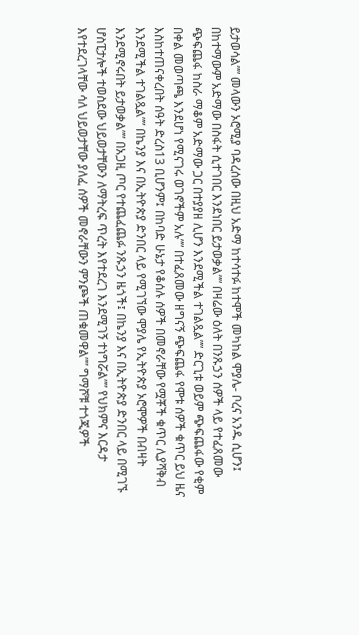ይታወሳል”” መላውን ኦሮሚያ ባዳረሰው በዚህ አድማ ከተሳተፉ ከተሞች መካከል ሞያሌ- ቦረና አንዱ ሲሆን፤ በከተማውም አድማው በስፋት ሲተገበር እንደነበር ይታወቃል”” በዛሬው ዕለት በንጹኃን ሰዎች ላይ የተፈጸመው ጭፍጨፋ ከስራ ማቆም አድማው ጋር በተያያዘ ሊሆን እንደሚችል ተገልጿል”” ድርጊቱ ወይም ጭፍጨፋው የቂም በቀል መወጣጫ እንደሆነ የሚናገሩ ወገኖችም አሉ”” በተፈጸመው ዘግናኝ ጭፍጨፋ የሞቱ ሰዎች ቁጥር ይህ ዜና እስከተጠናቀረበት ሰዓት ድረስ13 ቢሆንም፤ በከባድ ሁኔታ የቆሰሉ ሰዎች በመኖራቸው የሟቾች ቁጥር ሊያሻቅብ እንደሚችል ተገልጿል”” በኬንያ እና በኢትዮጵያ ድንበር ላይ የሚገኘው ሞያሌ የኢትዮጵያ ኦሮሞዎች በብዛት እንደሚኖሩበት ይታወቃል”” በአጋዚ ጦር የተጨፈጨፉ ንጹኃን ዜጎች፤ በኬንያ እና በኢትዮጵያ ድንበር ላይ በሚገኙ ሆስፒታሎች ተወስደው ህይወታቸውን ለማትረፍ ጥረት እየተደረገ እንደሚገኝ ተነግሯል”” የህክምና እርዳታ እየተደረገላቸው ሳለ ህይወታቸው ያለፈ ሰዎች መኖራቸውን ምንጮች ጠቁመዋል”” ግማሾቹ ተጎጂዎች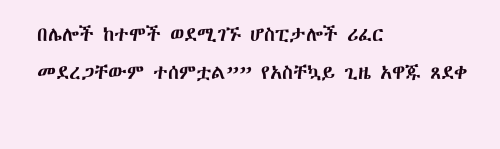በሌሎች ከተሞች ወደሚገኙ ሆስፒታሎች ሪፈር መደረጋቸውም ተሰምቷል”” የአስቸኳይ ጊዜ አዋጁ ጸደቀ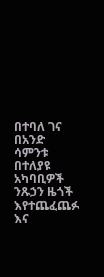በተባለ ገና በአንድ ሳምንቱ በተለያዩ አካባቢዎች ንጹኃን ዜጎች እየተጨፈጨፉ እና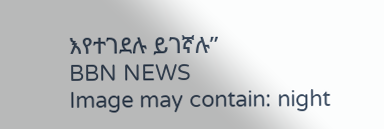እየተገደሉ ይገኛሉ”
BBN NEWS
Image may contain: night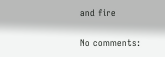and fire

No comments: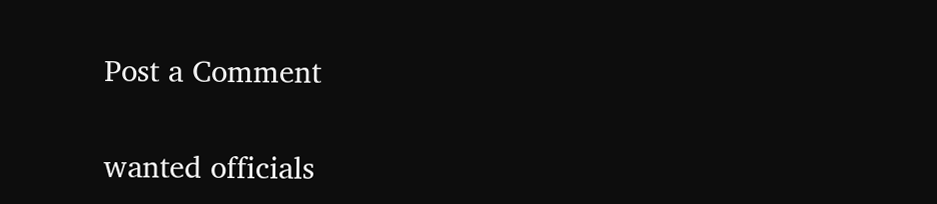Post a Comment

wanted officials